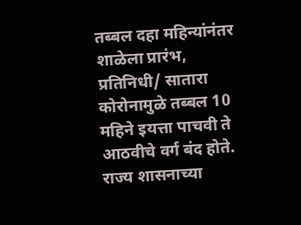तब्बल दहा महिन्यांनंतर शाळेला प्रारंभ,
प्रतिनिधी/ सातारा
कोरोनामुळे तब्बल 10 महिने इयत्ता पाचवी ते आठवीचे वर्ग बंद होते. राज्य शासनाच्या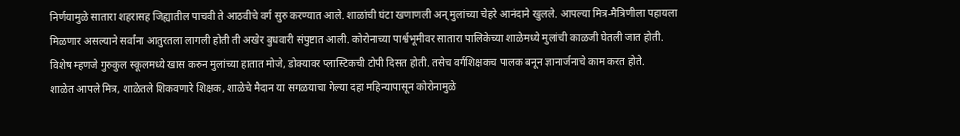निर्णयामुळे सातारा शहरासह जिह्यातील पाचवी ते आठवीचे वर्ग सुरु करण्यात आले. शाळांची घंटा खणाणली अन् मुलांच्या चेहरे आनंदाने खुलले. आपल्या मित्र-मैत्रिणीला पहायला मिळणार असल्याने सर्वांना आतुरतला लागली होती ती अखेर बुधवारी संपुष्टात आली. कोरोनाच्या पार्श्वभूमीवर सातारा पालिकेच्या शाळेमध्ये मुलांची काळजी घेतली जात होती. विशेष म्हणजे गुरुकुल स्कूलमध्ये खास करुन मुलांच्या हातात मोजे, डोक्यावर प्लास्टिकची टोपी दिसत होती. तसेच वर्गशिक्षकच पालक बनून ज्ञानार्जनाचे काम करत होते.
शाळेत आपले मित्र, शाळेतले शिकवणारे शिक्षक, शाळेचे मैदान या सगळयाचा गेल्या दहा महिन्यापासून कोरोनामुळे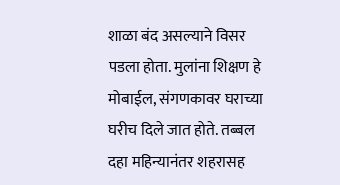शाळा बंद असल्याने विसर पडला होता. मुलांना शिक्षण हे मोबाईल, संगणकावर घराच्या घरीच दिले जात होते. तब्बल दहा महिन्यानंतर शहरासह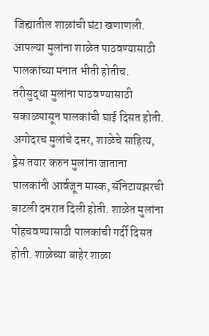जिह्यातील शाळांची घंटा खणाणली. आपल्या मुलांना शाळेत पाठवण्यासाठी पालकांच्या मनात भीती होतीच. तरीसुद्धा मुलांना पाठवण्यासाठी सकाळपासून पालकांची घाई दिसत होती. अगोदरच मुलांचे दप्तर, शाळेचे साहित्य, ड्रेस तयार करुन मुलांना जाताना पालकांनी आर्वजून मास्क, सॅनिटायझरची बाटली दप्तरात दिली होती. शाळेत मुलांना पोहचवण्यासाठी पालकांची गर्दी दिसत होती. शाळेच्या बाहेर शाळा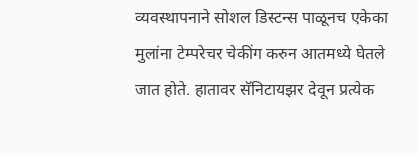व्यवस्थापनाने सोशल डिस्टन्स पाळूनच एकेका मुलांना टेम्परेचर चेकींग करुन आतमध्ये घेतले जात होते. हातावर सॅनिटायझर देवून प्रत्येक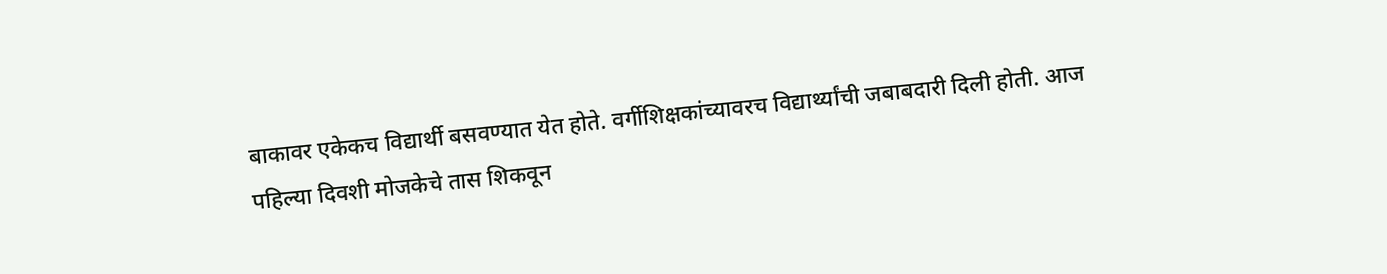बाकावर एकेकच विद्यार्थी बसवण्यात येत होते. वर्गीशिक्षकांच्यावरच विद्यार्थ्यांची जबाबदारी दिली होती. आज पहिल्या दिवशी मोजकेचे तास शिकवून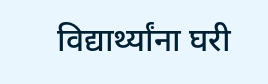विद्यार्थ्यांना घरी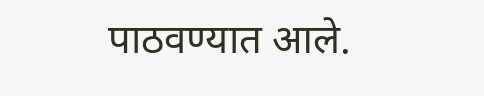पाठवण्यात आले.